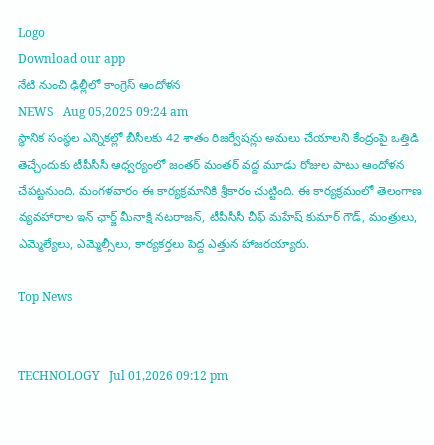Logo
Download our app
నేటి నుంచి ఢిల్లీలో కాంగ్రెస్ ఆందోళ‌న
NEWS   Aug 05,2025 09:24 am
స్థానిక సంస్థ‌ల ఎన్నిక‌ల్లో బీసీల‌కు 42 శాతం రిజ‌ర్వేషన్లు అమ‌లు చేయాల‌ని కేంద్రంపై ఒత్తిడి తెచ్చేందుకు టీపీసీసీ ఆధ్వ‌ర్యంలో జంత‌ర్ మంతర్ వ‌ద్ద మూడు రోజుల పాటు ఆందోళ‌న చేప‌ట్ట‌నుంది. మంగ‌ళ‌వారం ఈ కార్య‌క్ర‌మానికి శ్రీ‌కారం చుట్టింది. ఈ కార్య‌క్ర‌మంలో తెలంగాణ వ్యవహారాల ఇన్ ఛార్జ్ మీనాక్షి నటరాజన్, టీపీసీసీ చీఫ్ మహేష్ కుమార్ గౌడ్, మంత్రులు, ఎమ్మెల్యేలు, ఎమ్మెల్సీలు, కార్యకర్తలు పెద్ద ఎత్తున హాజ‌ర‌య్యారు.

Top News


TECHNOLOGY   Jul 01,2026 09:12 pm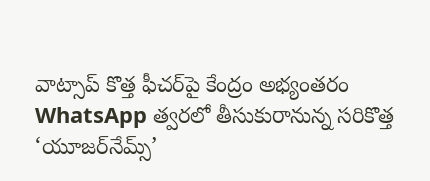వాట్సాప్ కొత్త ఫీచర్‌పై కేంద్రం అభ్యంత‌రం
WhatsApp త్వరలో తీసుకురానున్న సరికొత్త ‘యూజర్‌నేమ్స్’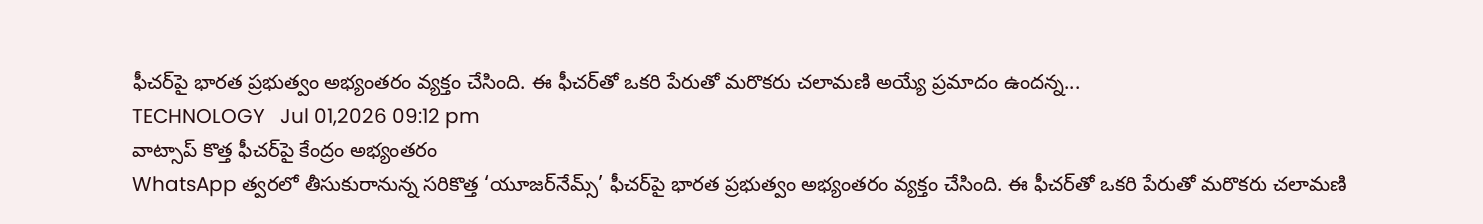ఫీచర్‌పై భారత ప్రభుత్వం అభ్యంతరం వ్యక్తం చేసింది. ఈ ఫీచర్‌తో ఒకరి పేరుతో మరొకరు చలామణి అయ్యే ప్రమాదం ఉందన్న...
TECHNOLOGY   Jul 01,2026 09:12 pm
వాట్సాప్ కొత్త ఫీచర్‌పై కేంద్రం అభ్యంత‌రం
WhatsApp త్వరలో తీసుకురానున్న సరికొత్త ‘యూజర్‌నేమ్స్’ ఫీచర్‌పై భారత ప్రభుత్వం అభ్యంతరం వ్యక్తం చేసింది. ఈ ఫీచర్‌తో ఒకరి పేరుతో మరొకరు చలామణి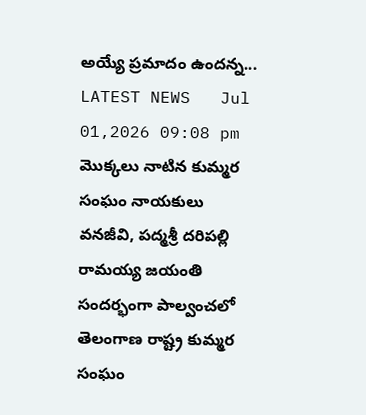అయ్యే ప్రమాదం ఉందన్న...
LATEST NEWS   Jul 01,2026 09:08 pm
మొక్కలు నాటిన కుమ్మర సంఘం నాయకులు
వనజీవి, పద్మశ్రీ దరిపల్లి రామయ్య జయంతి సందర్భంగా పాల్వంచలో తెలంగాణ రాష్ట్ర కుమ్మర సంఘం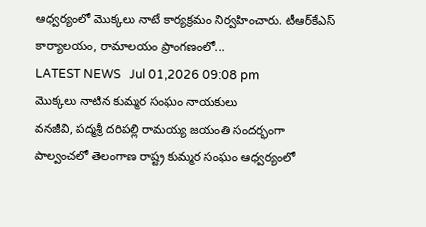ఆధ్వర్యంలో మొక్కలు నాటే కార్యక్రమం నిర్వహించారు. టీఆర్‌కేఎస్ కార్యాలయం, రామాలయం ప్రాంగణంలో...
LATEST NEWS   Jul 01,2026 09:08 pm
మొక్కలు నాటిన కుమ్మర సంఘం నాయకులు
వనజీవి, పద్మశ్రీ దరిపల్లి రామయ్య జయంతి సందర్భంగా పాల్వంచలో తెలంగాణ రాష్ట్ర కుమ్మర సంఘం ఆధ్వర్యంలో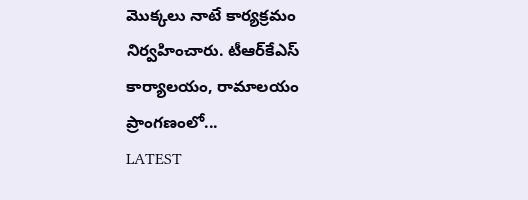మొక్కలు నాటే కార్యక్రమం నిర్వహించారు. టీఆర్‌కేఎస్ కార్యాలయం, రామాలయం ప్రాంగణంలో...
LATEST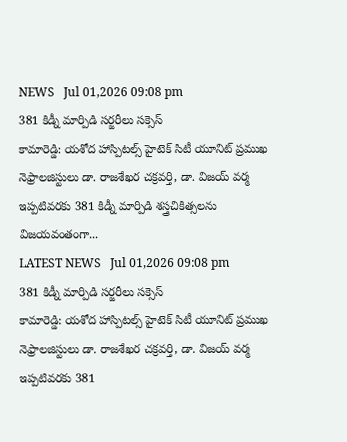NEWS   Jul 01,2026 09:08 pm
381 కిడ్నీ మార్పిడి స‌ర్జ‌రీలు స‌క్సెస్
కామారెడ్డి: యశోద హాస్పిటల్స్ హైటెక్ సిటీ యూనిట్ ప్రముఖ నెఫ్రాలజిస్టులు డా. రాజశేఖర చక్రవర్తి, డా. విజయ్ వర్మ ఇప్పటివరకు 381 కిడ్నీ మార్పిడి శస్త్రచికిత్సలను విజయవంతంగా...
LATEST NEWS   Jul 01,2026 09:08 pm
381 కిడ్నీ మార్పిడి స‌ర్జ‌రీలు స‌క్సెస్
కామారెడ్డి: యశోద హాస్పిటల్స్ హైటెక్ సిటీ యూనిట్ ప్రముఖ నెఫ్రాలజిస్టులు డా. రాజశేఖర చక్రవర్తి, డా. విజయ్ వర్మ ఇప్పటివరకు 381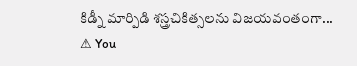కిడ్నీ మార్పిడి శస్త్రచికిత్సలను విజయవంతంగా...
⚠ You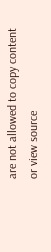are not allowed to copy content or view source